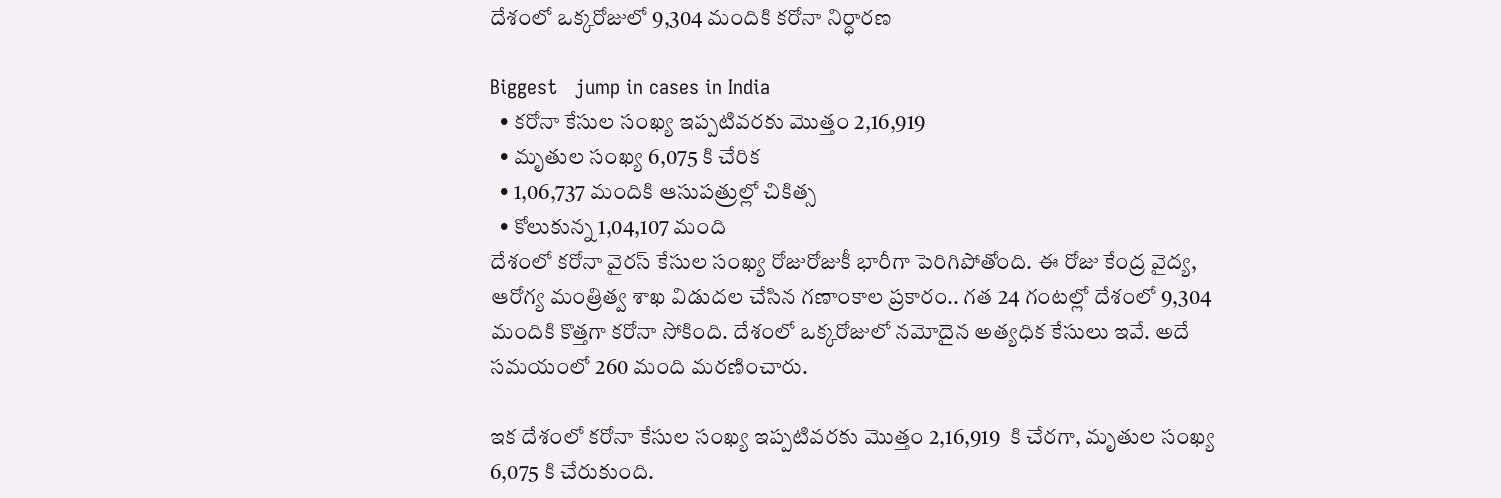దేశంలో ఒక్కరోజులో 9,304 మందికి కరోనా నిర్ధారణ

Biggest   jump in cases in India
  • కరోనా కేసుల సంఖ్య ఇప్పటివరకు మొత్తం 2,16,919
  • మృతుల సంఖ్య 6,075 కి చేరిక
  • 1,06,737 మందికి ఆసుపత్రుల్లో చికిత్స
  • కోలుకున్న 1,04,107 మంది
దేశంలో కరోనా వైరస్ కేసుల సంఖ్య రోజురోజుకీ భారీగా పెరిగిపోతోంది. ఈ రోజు కేంద్ర వైద్య, ఆరోగ్య మంత్రిత్వ శాఖ విడుదల చేసిన గణాంకాల ప్రకారం.. గత 24 గంటల్లో దేశంలో 9,304 మందికి కొత్తగా కరోనా సోకింది. దేశంలో ఒక్కరోజులో నమోదైన అత్యధిక కేసులు ఇవే. అదే సమయంలో 260 మంది మరణించారు.

ఇక దేశంలో కరోనా కేసుల సంఖ్య ఇప్పటివరకు మొత్తం 2,16,919  కి చేరగా, మృతుల సంఖ్య 6,075 కి చేరుకుంది.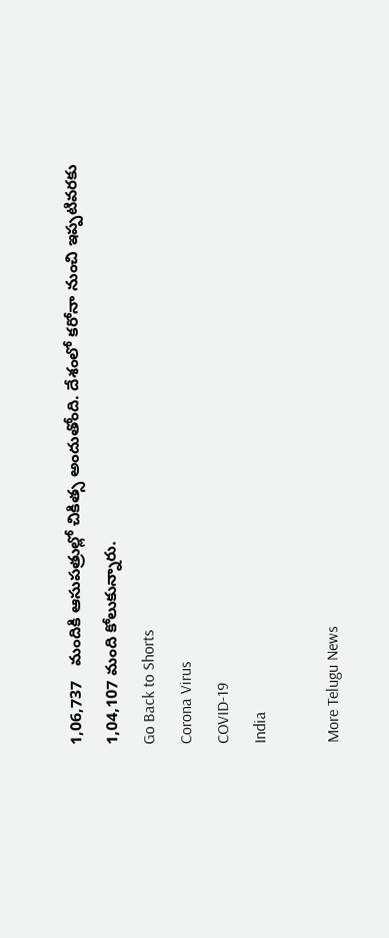1,06,737   మందికి ఆసుపత్రుల్లో చికిత్స అందుతోంది. దేశంలో కరోనా నుంచి ఇప్పటివరకు 1,04,107 మంది కోలుకున్నారు.
Go Back to Shorts
Corona Virus
COVID-19
India

More Telugu News